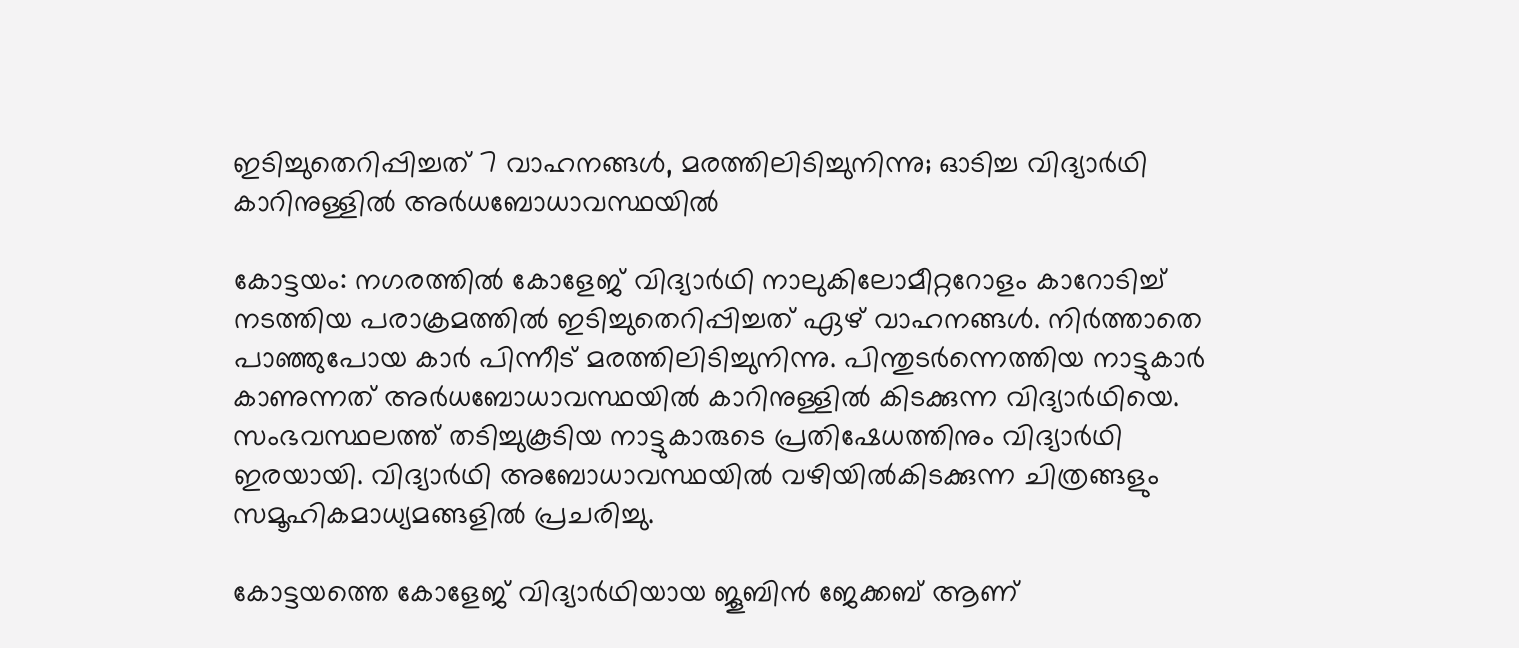ഇടിച്ചുതെറിപ്പിച്ചത് 7 വാഹനങ്ങൾ, മരത്തിലിടിച്ചുനിന്നു; ഓടിച്ച വിദ്യാർഥി കാറിനുള്ളിൽ അർധബോധാവസ്ഥയിൽ

കോട്ടയം: നഗരത്തില്‍ കോളേജ് വിദ്യാര്‍ഥി നാലുകിലോമീറ്ററോളം കാറോടിച്ച് നടത്തിയ പരാക്രമത്തില്‍ ഇടിച്ചുതെറിപ്പിച്ചത് ഏഴ് വാഹനങ്ങള്‍. നിര്‍ത്താതെ പാഞ്ഞുപോയ കാര്‍ പിന്നീട് മരത്തിലിടിച്ചുനിന്നു. പിന്തുടര്‍ന്നെത്തിയ നാട്ടുകാര്‍ കാണുന്നത് അര്‍ധബോധാവസ്ഥയില്‍ കാറിനുള്ളില്‍ കിടക്കുന്ന വിദ്യാര്‍ഥിയെ. സംഭവസ്ഥലത്ത് തടിച്ചുകൂടിയ നാട്ടുകാരുടെ പ്രതിഷേധത്തിനും വിദ്യാര്‍ഥി ഇരയായി. വിദ്യാര്‍ഥി അബോധാവസ്ഥയില്‍ വഴിയില്‍കിടക്കുന്ന ചിത്രങ്ങളും സമൂഹികമാധ്യമങ്ങളില്‍ പ്രചരിച്ചു.

കോട്ടയത്തെ കോളേജ് വിദ്യാര്‍ഥിയായ ജൂബിന്‍ ജേക്കബ് ആണ്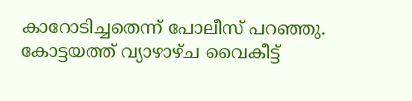കാറോടിച്ചതെന്ന് പോലീസ് പറഞ്ഞു. കോട്ടയത്ത് വ്യാഴാഴ്ച വൈകീട്ട്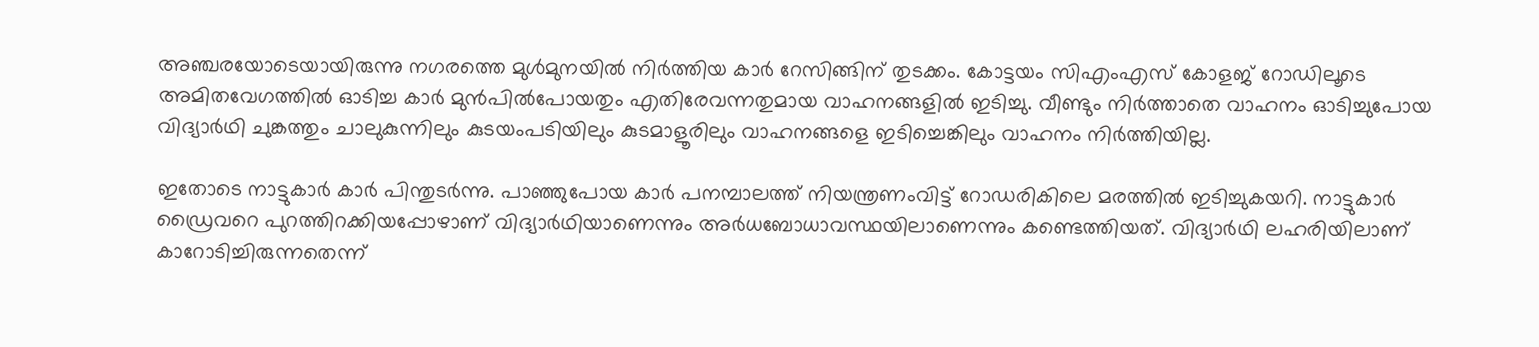അഞ്ചരയോടെയായിരുന്നു നഗരത്തെ മുള്‍മുനയില്‍ നിര്‍ത്തിയ കാര്‍ റേസിങ്ങിന് തുടക്കം. കോട്ടയം സിഎംഎസ് കോളജ് റോഡിലൂടെ അമിതവേഗത്തില്‍ ഓടിച്ച കാര്‍ മുന്‍പില്‍പോയതും എതിരേവന്നതുമായ വാഹനങ്ങളില്‍ ഇടിച്ചു. വീണ്ടും നിര്‍ത്താതെ വാഹനം ഓടിച്ചുപോയ വിദ്യാര്‍ഥി ചുങ്കത്തും ചാലുകുന്നിലും കുടയംപടിയിലും കുടമാളൂരിലും വാഹനങ്ങളെ ഇടിച്ചെങ്കിലും വാഹനം നിര്‍ത്തിയില്ല.

ഇതോടെ നാട്ടുകാര്‍ കാര്‍ പിന്തുടര്‍ന്നു. പാഞ്ഞുപോയ കാര്‍ പനമ്പാലത്ത് നിയന്ത്രണംവിട്ട് റോഡരികിലെ മരത്തില്‍ ഇടിച്ചുകയറി. നാട്ടുകാര്‍ ഡ്രൈവറെ പുറത്തിറക്കിയപ്പോഴാണ് വിദ്യാര്‍ഥിയാണെന്നും അര്‍ധബോധാവസ്ഥയിലാണെന്നും കണ്ടെത്തിയത്. വിദ്യാര്‍ഥി ലഹരിയിലാണ് കാറോടിച്ചിരുന്നതെന്ന്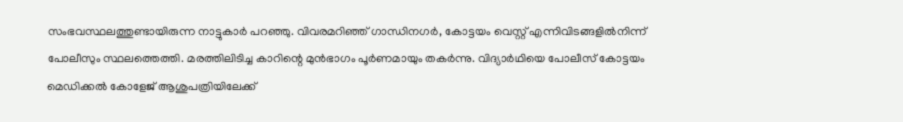സംഭവസ്ഥലത്തുണ്ടായിരുന്ന നാട്ടുകാര്‍ പറഞ്ഞു. വിവരമറിഞ്ഞ് ഗാന്ധിനഗര്‍, കോട്ടയം വെസ്റ്റ് എന്നിവിടങ്ങളില്‍നിന്ന് പോലീസും സ്ഥലത്തെത്തി. മരത്തിലിടിച്ച കാറിന്റെ മുന്‍ഭാഗം പൂര്‍ണമായും തകര്‍ന്നു. വിദ്യാര്‍ഥിയെ പോലീസ് കോട്ടയം മെഡിക്കല്‍ കോളേജ് ആശുപത്രിയിലേക്ക്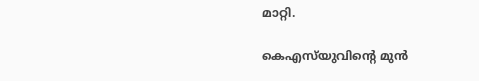മാറ്റി.

കെഎസ്‌യുവിന്റെ മുന്‍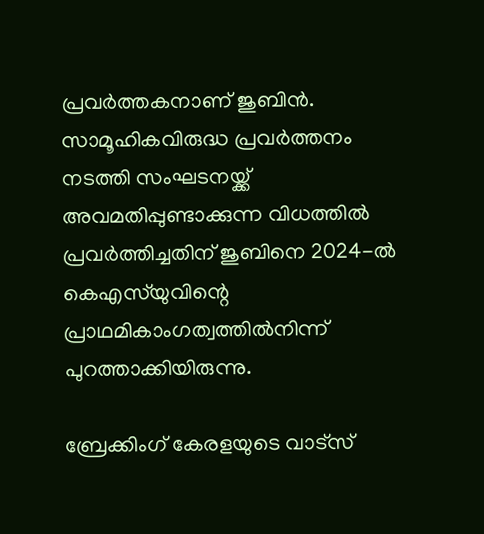പ്രവര്‍ത്തകനാണ് ജുബിന്‍. സാമൂഹികവിരുദ്ധ പ്രവര്‍ത്തനം നടത്തി സംഘടനയ്ക്ക് അവമതിപ്പുണ്ടാക്കുന്ന വിധത്തില്‍ പ്രവര്‍ത്തിച്ചതിന് ജുബിനെ 2024-ല്‍ കെഎസ്‌യുവിന്റെ പ്രാഥമികാംഗത്വത്തില്‍നിന്ന് പുറത്താക്കിയിരുന്നു.

ബ്രേക്കിംഗ് കേരളയുടെ വാട്സ്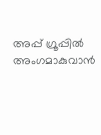അപ്പ് ഗ്രൂപ്പിൽ അംഗമാകുവാൻ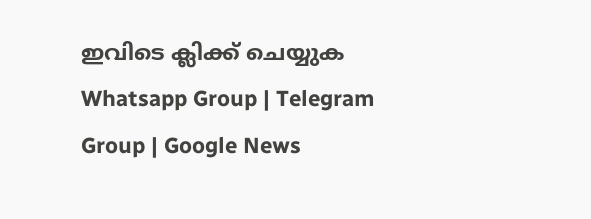ഇവിടെ ക്ലിക്ക് ചെയ്യുക Whatsapp Group | Telegram Group | Google News